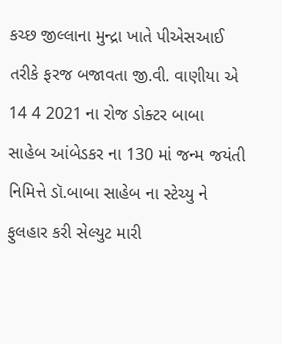કચ્છ જીલ્લાના મુન્દ્રા ખાતે પીએસઆઈ તરીકે ફરજ બજાવતા જી.વી. વાણીયા એ 14 4 2021 ના રોજ ડોક્ટર બાબા સાહેબ આંબેડકર ના 130 માં જન્મ જયંતી નિમિત્તે ડૉ.બાબા સાહેબ ના સ્ટેચ્યુ ને ફુલહાર કરી સેલ્યુટ મારી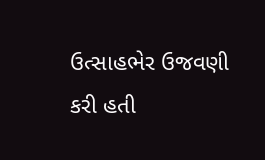ઉત્સાહભેર ઉજવણી કરી હતી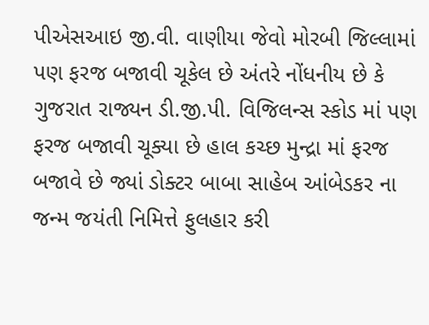પીએસઆઇ જી.વી. વાણીયા જેવો મોરબી જિલ્લામાં પણ ફરજ બજાવી ચૂકેલ છે અંતરે નોંધનીય છે કે ગુજરાત રાજ્યન ડી.જી.પી. વિજિલન્સ સ્કોડ માં પણ ફરજ બજાવી ચૂક્યા છે હાલ કચ્છ મુન્દ્રા માં ફરજ બજાવે છે જ્યાં ડોક્ટર બાબા સાહેબ આંબેડકર ના જન્મ જયંતી નિમિત્તે ફુલહાર કરી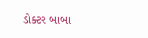ડોક્ટર બાબા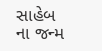સાહેબ ના જન્મ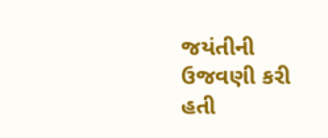જયંતીની ઉજવણી કરી હતી